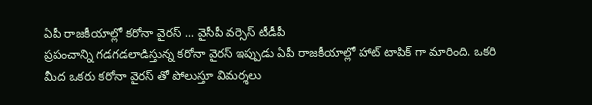ఏపీ రాజకీయాల్లో కరోనా వైరస్ ... వైసీపీ వర్సెస్ టీడీపీ
ప్రపంచాన్ని గడగడలాడిస్తున్న కరోనా వైరస్ ఇప్పుడు ఏపీ రాజకీయాల్లో హాట్ టాపిక్ గా మారింది. ఒకరి మీద ఒకరు కరోనా వైరస్ తో పోలుస్తూ విమర్శలు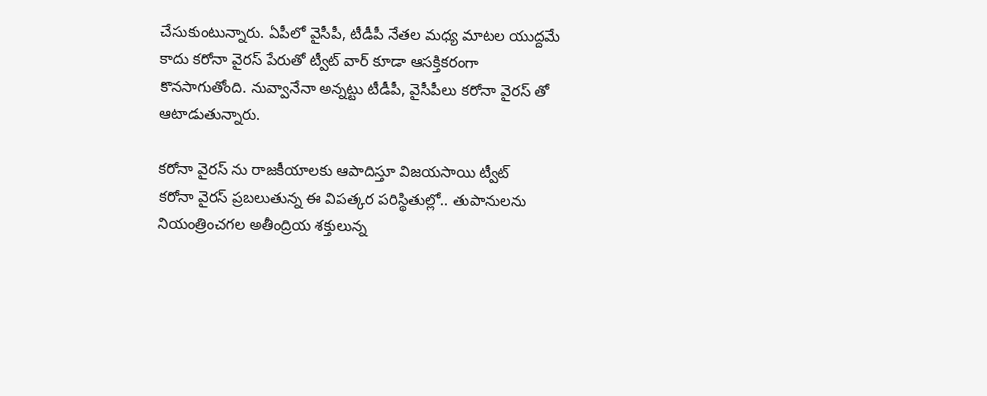చేసుకుంటున్నారు. ఏపీలో వైసీపీ, టీడీపీ నేతల మధ్య మాటల యుద్దమే కాదు కరోనా వైరస్ పేరుతో ట్వీట్ వార్ కూడా ఆసక్తికరంగా కొనసాగుతోంది. నువ్వానేనా అన్నట్టు టీడీపీ, వైసీపీలు కరోనా వైరస్ తో ఆటాడుతున్నారు.

కరోనా వైరస్ ను రాజకీయాలకు ఆపాదిస్తూ విజయసాయి ట్వీట్
కరోనా వైరస్ ప్రబలుతున్న ఈ విపత్కర పరిస్థితుల్లో.. తుపానులను నియంత్రించగల అతీంద్రియ శక్తులున్న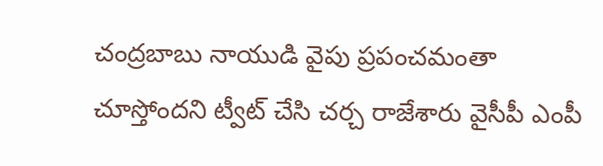చంద్రబాబు నాయుడి వైపు ప్రపంచమంతా చూస్తోందని ట్వీట్ చేసి చర్చ రాజేశారు వైసీపీ ఎంపీ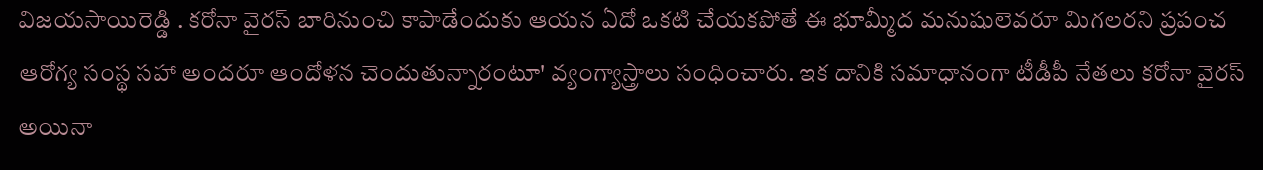విజయసాయిరెడ్డి . కరోనా వైరస్ బారినుంచి కాపాడేందుకు ఆయన ఏదో ఒకటి చేయకపోతే ఈ భూమ్మీద మనుషులెవరూ మిగలరని ప్రపంచ ఆరోగ్య సంస్థ సహా అందరూ ఆందోళన చెందుతున్నారంటూ' వ్యంగ్యాస్త్రాలు సంధించారు. ఇక దానికి సమాధానంగా టీడీపీ నేతలు కరోనా వైరస్ అయినా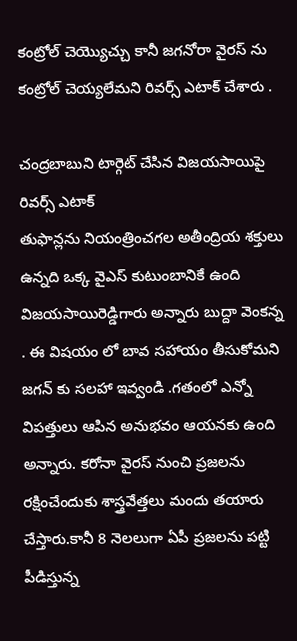కంట్రోల్ చెయ్యొచ్చు కానీ జగనోరా వైరస్ ను కంట్రోల్ చెయ్యలేమని రివర్స్ ఎటాక్ చేశారు .

చంద్రబాబుని టార్గెట్ చేసిన విజయసాయిపై రివర్స్ ఎటాక్
తుఫాన్లను నియంత్రించగల అతీంద్రియ శక్తులు ఉన్నది ఒక్క వైఎస్ కుటుంబానికే ఉంది విజయసాయిరెడ్డిగారు అన్నారు బుద్దా వెంకన్న . ఈ విషయం లో బావ సహాయం తీసుకోమని జగన్ కు సలహా ఇవ్వండి .గతంలో ఎన్నో విపత్తులు ఆపిన అనుభవం ఆయనకు ఉంది అన్నారు. కరోనా వైరస్ నుంచి ప్రజలను రక్షించేందుకు శాస్త్రవేత్తలు మందు తయారు చేస్తారు.కానీ 8 నెలలుగా ఏపీ ప్రజలను పట్టి పీడిస్తున్న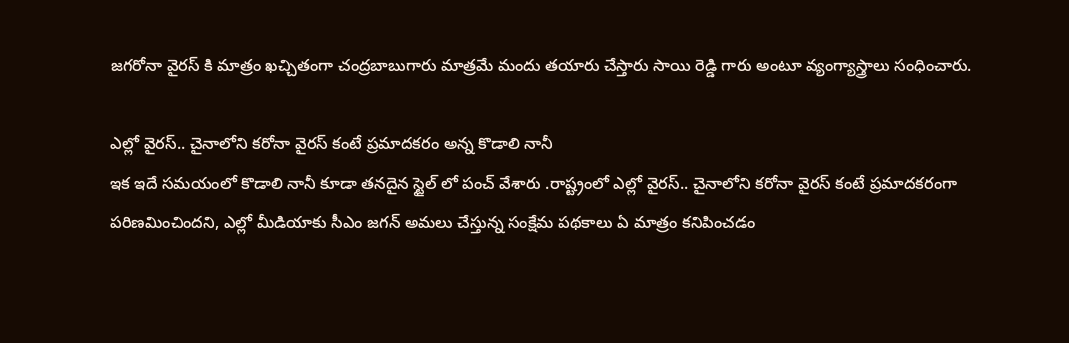జగరోనా వైరస్ కి మాత్రం ఖచ్చితంగా చంద్రబాబుగారు మాత్రమే మందు తయారు చేస్తారు సాయి రెడ్డి గారు అంటూ వ్యంగ్యాస్త్రాలు సంధించారు.

ఎల్లో వైరస్.. చైనాలోని కరోనా వైరస్ కంటే ప్రమాదకరం అన్న కొడాలి నానీ
ఇక ఇదే సమయంలో కొడాలి నానీ కూడా తనదైన స్టైల్ లో పంచ్ వేశారు .రాష్ట్రంలో ఎల్లో వైరస్.. చైనాలోని కరోనా వైరస్ కంటే ప్రమాదకరంగా పరిణమించిందని, ఎల్లో మీడియాకు సీఎం జగన్ అమలు చేస్తున్న సంక్షేమ పథకాలు ఏ మాత్రం కనిపించడం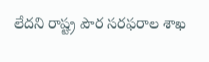లేదని రాష్ట్ర పౌర సరఫరాల శాఖ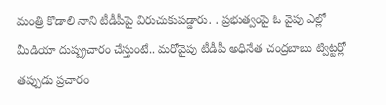మంత్రి కొడాలి నాని టీడీపీపై విరుచుకుపడ్డారు. . ప్రభుత్వంపై ఓ వైపు ఎల్లో మీడియా దుష్ప్రచారం చేస్తుంటే.. మరోవైపు టీడీపీ అధినేత చంద్రబాబు ట్విట్టర్లో తప్పుడు ప్రచారం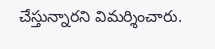చేస్తున్నారని విమర్శించారు.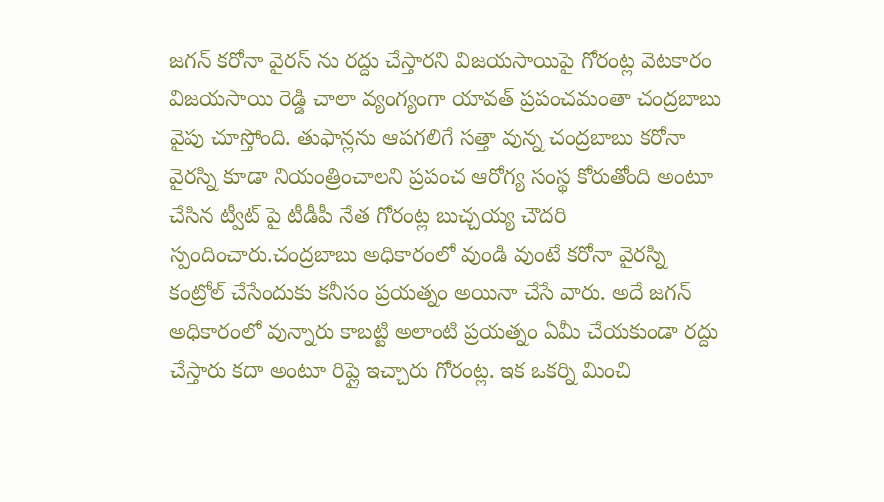జగన్ కరోనా వైరస్ ను రద్దు చేస్తారని విజయసాయిపై గోరంట్ల వెటకారం
విజయసాయి రెడ్డి చాలా వ్యంగ్యంగా యావత్ ప్రపంచమంతా చంద్రబాబు వైపు చూస్తోంది. తుఫాన్లను ఆపగలిగే సత్తా వున్న చంద్రబాబు కరోనా వైరస్ని కూడా నియంత్రించాలని ప్రపంచ ఆరోగ్య సంస్థ కోరుతోంది అంటూ చేసిన ట్వీట్ పై టీడీపీ నేత గోరంట్ల బుచ్చయ్య చౌదరి స్పందించారు.చంద్రబాబు అధికారంలో వుండి వుంటే కరోనా వైరస్ని కంట్రోల్ చేసేందుకు కనీసం ప్రయత్నం అయినా చేసే వారు. అదే జగన్ అధికారంలో వున్నారు కాబట్టి అలాంటి ప్రయత్నం ఏమీ చేయకుండా రద్దు చేస్తారు కదా అంటూ రిప్లై ఇచ్చారు గోరంట్ల. ఇక ఒకర్ని మించి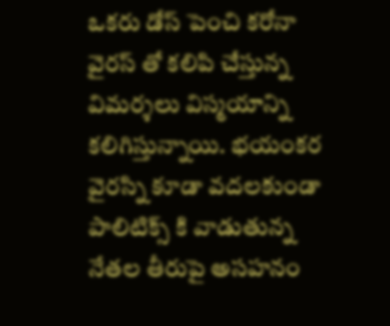ఒకరు డోస్ పెంచి కరోనా వైరస్ తో కలిపి చేస్తున్న విమర్శలు విస్మయాన్ని కలిగిస్తున్నాయి. భయంకర వైరస్ని కూడా వదలకుండా పాలిటిక్స్ కి వాడుతున్న నేతల తీరుపై అసహనం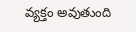వ్యక్తం అవుతుంది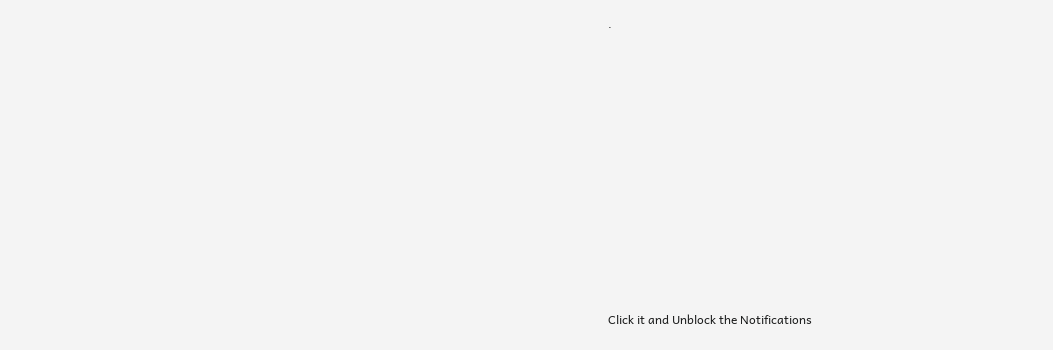.












Click it and Unblock the Notifications